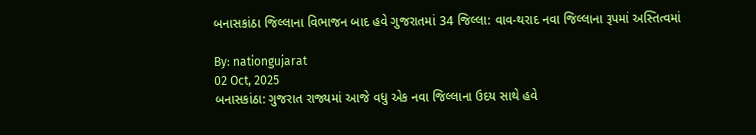બનાસકાંઠા જિલ્લાના વિભાજન બાદ હવે ગુજરાતમાં 34 જિલ્લા: વાવ-થરાદ નવા જિલ્લાના રૂપમાં અસ્તિત્વમાં

By: nationgujarat
02 Oct, 2025
બનાસકાંઠા: ગુજરાત રાજ્યમાં આજે વધુ એક નવા જિલ્લાના ઉદય સાથે હવે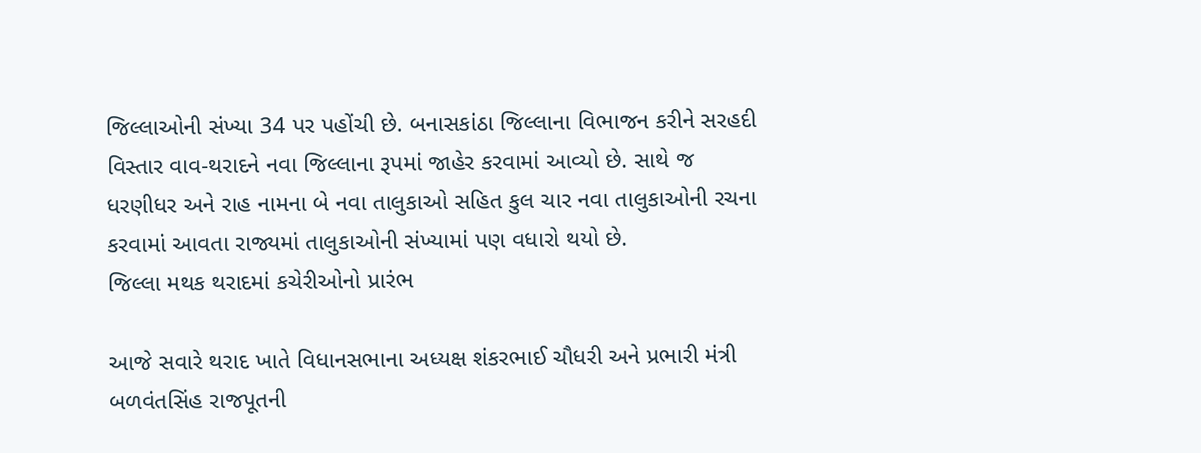જિલ્લાઓની સંખ્યા 34 પર પહોંચી છે. બનાસકાંઠા જિલ્લાના વિભાજન કરીને સરહદી વિસ્તાર વાવ-થરાદને નવા જિલ્લાના રૂપમાં જાહેર કરવામાં આવ્યો છે. સાથે જ ધરણીધર અને રાહ નામના બે નવા તાલુકાઓ સહિત કુલ ચાર નવા તાલુકાઓની રચના કરવામાં આવતા રાજ્યમાં તાલુકાઓની સંખ્યામાં પણ વધારો થયો છે.
જિલ્લા મથક થરાદમાં કચેરીઓનો પ્રારંભ

આજે સવારે થરાદ ખાતે વિધાનસભાના અધ્યક્ષ શંકરભાઈ ચૌધરી અને પ્રભારી મંત્રી બળવંતસિંહ રાજપૂતની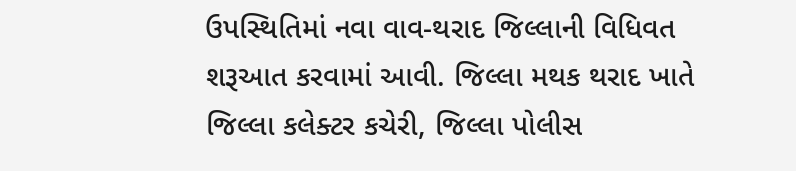ઉપસ્થિતિમાં નવા વાવ-થરાદ જિલ્લાની વિધિવત શરૂઆત કરવામાં આવી. જિલ્લા મથક થરાદ ખાતે જિલ્લા કલેક્ટર કચેરી, જિલ્લા પોલીસ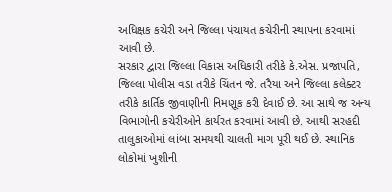અધિક્ષક કચેરી અને જિલ્લા પંચાયત કચેરીની સ્થાપના કરવામાં આવી છે.
સરકાર દ્વારા જિલ્લા વિકાસ અધિકારી તરીકે કે.એસ. પ્રજાપતિ, જિલ્લા પોલીસ વડા તરીકે ચિંતન જે. તરૈયા અને જિલ્લા કલેક્ટર તરીકે કાર્તિક જીવાણીની નિમણૂક કરી દેવાઈ છે. આ સાથે જ અન્ય વિભાગોની કચેરીઓને કાર્યરત કરવામાં આવી છે. આથી સરહદી તાલુકાઓમાં લાંબા સમયથી ચાલતી માગ પૂરી થઈ છે. સ્થાનિક લોકોમાં ખુશીની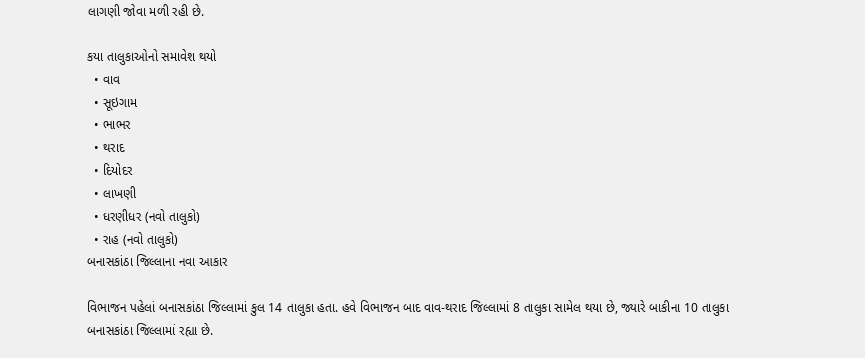લાગણી જોવા મળી રહી છે.

કયા તાલુકાઓનો સમાવેશ થયો
  • વાવ
  • સૂઇગામ
  • ભાભર
  • થરાદ
  • દિયોદર
  • લાખણી
  • ધરણીધર (નવો તાલુકો)
  • રાહ (નવો તાલુકો)
બનાસકાંઠા જિલ્લાના નવા આકાર

વિભાજન પહેલાં બનાસકાંઠા જિલ્લામાં કુલ 14 તાલુકા હતા. હવે વિભાજન બાદ વાવ-થરાદ જિલ્લામાં 8 તાલુકા સામેલ થયા છે, જ્યારે બાકીના 10 તાલુકા બનાસકાંઠા જિલ્લામાં રહ્યા છે.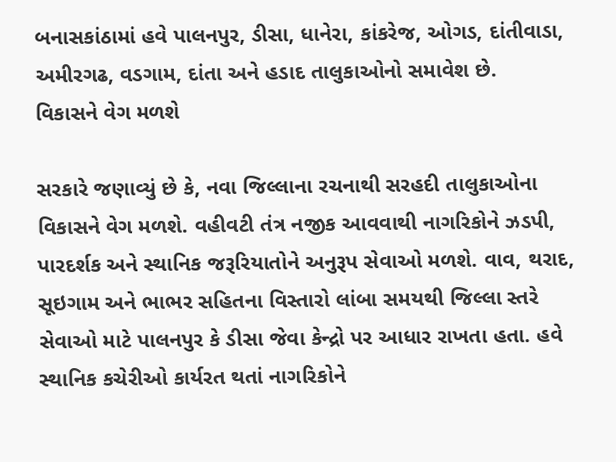બનાસકાંઠામાં હવે પાલનપુર, ડીસા, ધાનેરા, કાંકરેજ, ઓગડ, દાંતીવાડા, અમીરગઢ, વડગામ, દાંતા અને હડાદ તાલુકાઓનો સમાવેશ છે.
વિકાસને વેગ મળશે

સરકારે જણાવ્યું છે કે, નવા જિલ્લાના રચનાથી સરહદી તાલુકાઓના વિકાસને વેગ મળશે. વહીવટી તંત્ર નજીક આવવાથી નાગરિકોને ઝડપી, પારદર્શક અને સ્થાનિક જરૂરિયાતોને અનુરૂપ સેવાઓ મળશે. વાવ, થરાદ, સૂઇગામ અને ભાભર સહિતના વિસ્તારો લાંબા સમયથી જિલ્લા સ્તરે સેવાઓ માટે પાલનપુર કે ડીસા જેવા કેન્દ્રો પર આધાર રાખતા હતા. હવે સ્થાનિક કચેરીઓ કાર્યરત થતાં નાગરિકોને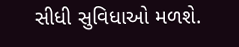સીધી સુવિધાઓ મળશે.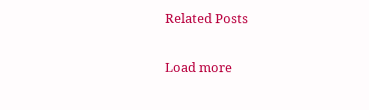Related Posts

Load more